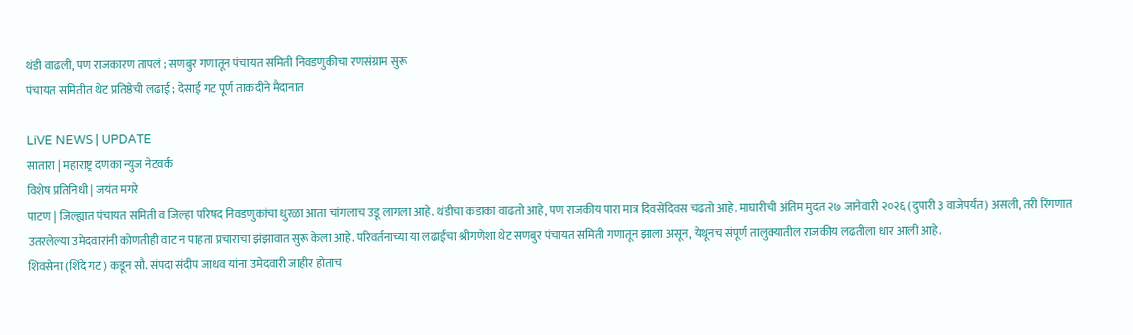थंडी वाढली, पण राजकारण तापलं ; सणबुर गणातून पंचायत समिती निवडणुकीचा रणसंग्राम सुरू
पंचायत समितीत थेट प्रतिष्ठेची लढाई ; देसाई गट पूर्ण ताकदीने मैदानात

LiVE NEWS | UPDATE
सातारा | महाराष्ट्र दणका न्युज नेटवर्क
विशेष प्रतिनिधी | जयंत मगरे
पाटण | जिल्ह्यात पंचायत समिती व जिल्हा परिषद निवडणुकांचा धुरळा आता चांगलाच उडू लागला आहे. थंडीचा कडाका वाढतो आहे, पण राजकीय पारा मात्र दिवसेंदिवस चढतो आहे. माघारीची अंतिम मुदत २७ जानेवारी २०२६ (दुपारी ३ वाजेपर्यंत) असली, तरी रिंगणात उतरलेल्या उमेदवारांनी कोणतीही वाट न पाहता प्रचाराचा झंझावात सुरू केला आहे. परिवर्तनाच्या या लढाईचा श्रीगणेशा थेट सणबुर पंचायत समिती गणातून झाला असून, येथूनच संपूर्ण तालुक्यातील राजकीय लढतीला धार आली आहे.
शिवसेना (शिंदे गट) कडून सौ. संपदा संदीप जाधव यांना उमेदवारी जाहीर होताच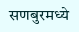सणबुरमध्ये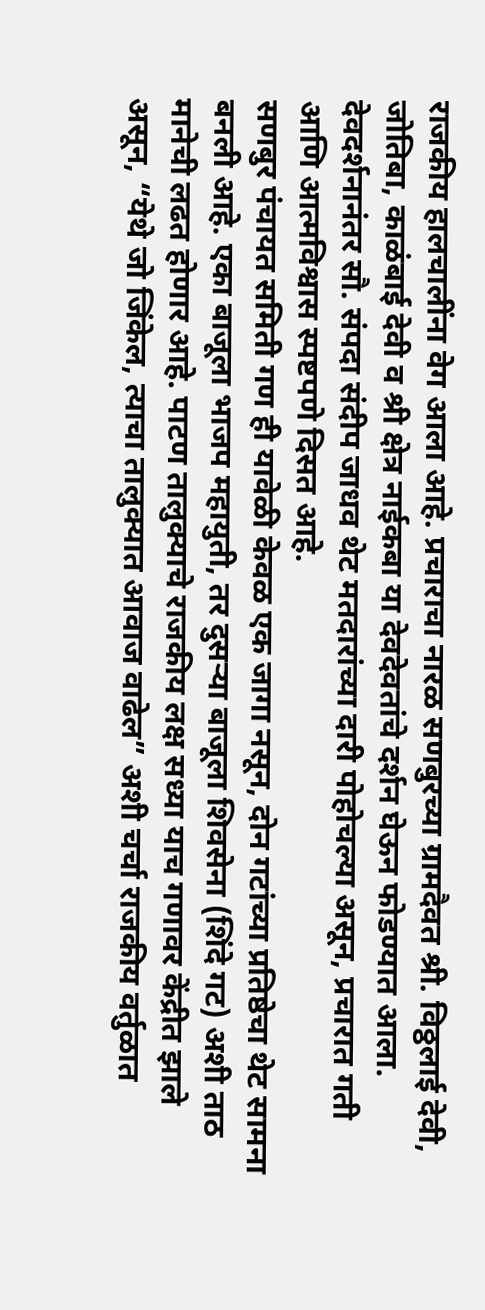राजकीय हालचालींना वेग आला आहे. प्रचाराचा नारळ सणबुरच्या ग्रामदैवत श्री. विठ्ठलाई देवी, जोतिबा, काळंबाई देवी व श्री क्षेत्र नाईकबा या देवदेवतांचे दर्शन घेऊन फोडण्यात आला. देवदर्शनानंतर सौ. संपदा संदीप जाधव थेट मतदारांच्या दारी पोहोचल्या असून, प्रचारात गती आणि आत्मविश्वास स्पष्टपणे दिसत आहे.
सणबुर पंचायत समिती गण ही यावेळी केवळ एक जागा नसून, दोन गटांच्या प्रतिष्ठेचा थेट सामना बनली आहे. एका बाजूला भाजप महायुती, तर दुसऱ्या बाजूला शिवसेना (शिंदे गट) अशी ताठ मानेची लढत होणार आहे. पाटण तालुक्याचे राजकीय लक्ष सध्या याच गणावर केंद्रीत झाले असून, “येथे जो जिंकेल, त्याचा तालुक्यात आवाज वाढेल” अशी चर्चा राजकीय वर्तुळात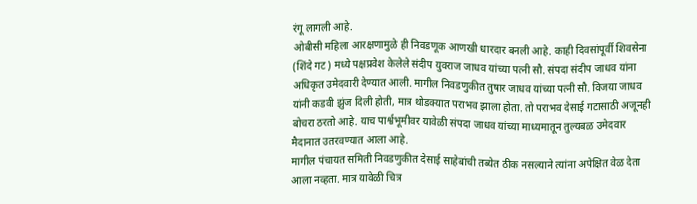रंगू लागली आहे.
ओबीसी महिला आरक्षणामुळे ही निवडणूक आणखी धारदार बनली आहे. काही दिवसांपूर्वी शिवसेना (शिंदे गट) मध्ये पक्षप्रवेश केलेले संदीप युवराज जाधव यांच्या पत्नी सौ. संपदा संदीप जाधव यांना अधिकृत उमेदवारी देण्यात आली. मागील निवडणुकीत तुषार जाधव यांच्या पत्नी सौ. विजया जाधव यांनी कडवी झुंज दिली होती, मात्र थोडक्यात पराभव झाला होता. तो पराभव देसाई गटासाठी अजूनही बोचरा ठरतो आहे. याच पार्श्वभूमीवर यावेळी संपदा जाधव यांच्या माध्यमातून तुल्यबळ उमेदवार मैदानात उतरवण्यात आला आहे.
मागील पंचायत समिती निवडणुकीत देसाई साहेबांची तब्येत ठीक नसल्याने त्यांना अपेक्षित वेळ देता आला नव्हता. मात्र यावेळी चित्र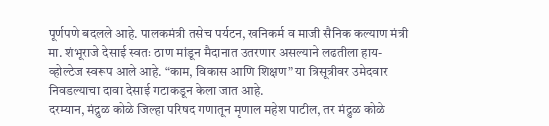पूर्णपणे बदलले आहे. पालकमंत्री तसेच पर्यटन, खनिकर्म व माजी सैनिक कल्याण मंत्री मा. शंभूराजे देसाई स्वतः ठाण मांडून मैदानात उतरणार असल्याने लढतीला हाय-व्होल्टेज स्वरूप आले आहे. “काम, विकास आणि शिक्षण” या त्रिसूत्रीवर उमेदवार निवडल्याचा दावा देसाई गटाकडून केला जात आहे.
दरम्यान, मंद्रुळ कोळे जिल्हा परिषद गणातून मृणाल महेश पाटील, तर मंद्रुळ कोळे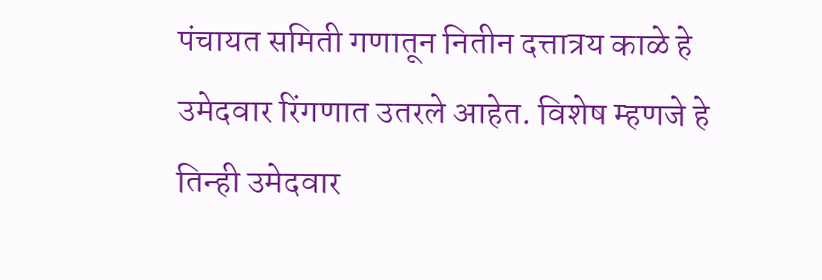पंचायत समिती गणातून नितीन दत्तात्रय काळे हे उमेदवार रिंगणात उतरले आहेत. विशेष म्हणजे हे तिन्ही उमेदवार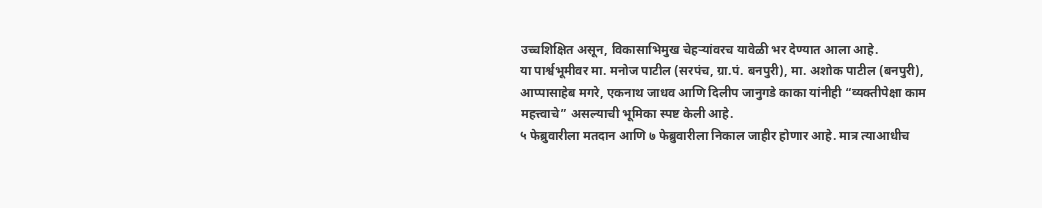उच्चशिक्षित असून, विकासाभिमुख चेहऱ्यांवरच यावेळी भर देण्यात आला आहे.
या पार्श्वभूमीवर मा. मनोज पाटील (सरपंच, ग्रा.पं. बनपुरी), मा. अशोक पाटील (बनपुरी), आप्पासाहेब मगरे, एकनाथ जाधव आणि दिलीप जानुगडे काका यांनीही “व्यक्तीपेक्षा काम महत्त्वाचे” असल्याची भूमिका स्पष्ट केली आहे.
५ फेब्रुवारीला मतदान आणि ७ फेब्रुवारीला निकाल जाहीर होणार आहे. मात्र त्याआधीच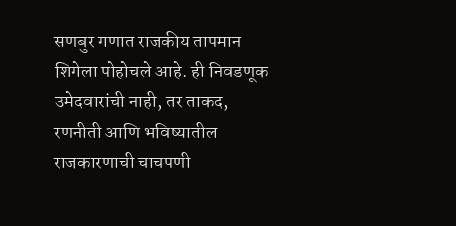सणबुर गणात राजकीय तापमान शिगेला पोहोचले आहे. ही निवडणूक उमेदवारांची नाही, तर ताकद, रणनीती आणि भविष्यातील राजकारणाची चाचपणी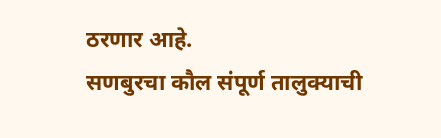ठरणार आहे.
सणबुरचा कौल संपूर्ण तालुक्याची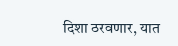दिशा ठरवणार, यात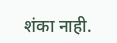शंका नाही.